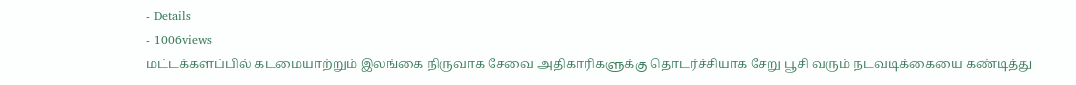- Details
- 1006views
மட்டக்களப்பில் கடமையாற்றும் இலங்கை நிருவாக சேவை அதிகாரிகளுக்கு தொடர்ச்சியாக சேறு பூசி வரும் நடவடிக்கையை கண்டித்து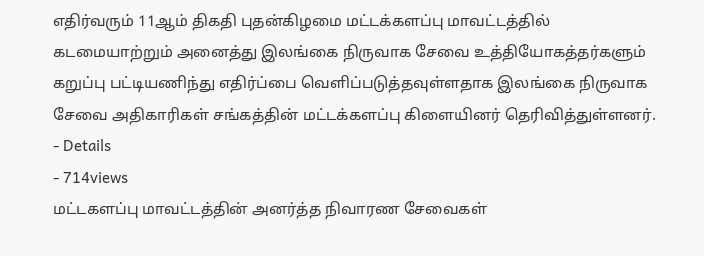எதிர்வரும் 11ஆம் திகதி புதன்கிழமை மட்டக்களப்பு மாவட்டத்தில் கடமையாற்றும் அனைத்து இலங்கை நிருவாக சேவை உத்தியோகத்தர்களும் கறுப்பு பட்டியணிந்து எதிர்ப்பை வெளிப்படுத்தவுள்ளதாக இலங்கை நிருவாக சேவை அதிகாரிகள் சங்கத்தின் மட்டக்களப்பு கிளையினர் தெரிவித்துள்ளனர்.
- Details
- 714views
மட்டகளப்பு மாவட்டத்தின் அனர்த்த நிவாரண சேவைகள்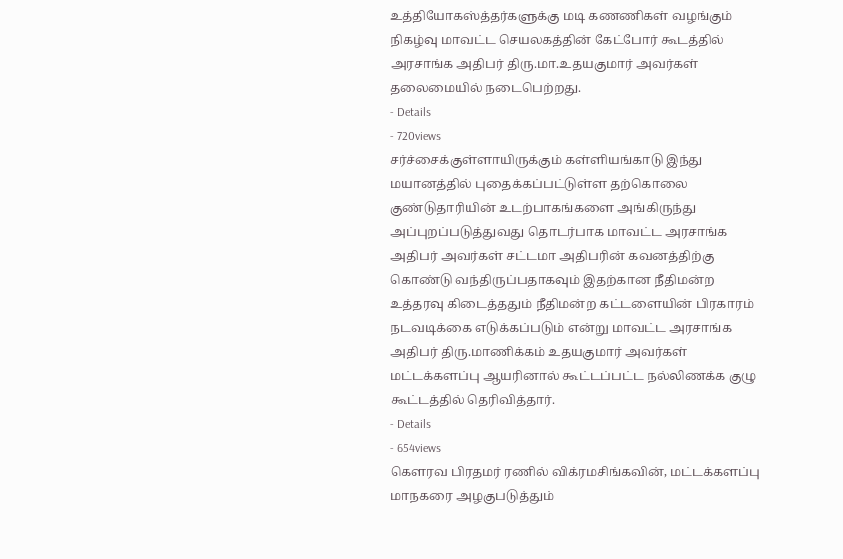உத்தியோகஸ்த்தர்களுக்கு மடி கணணிகள் வழங்கும் நிகழ்வு மாவட்ட செயலகத்தின் கேட்போர் கூடத்தில் அரசாங்க அதிபர் திரு.மா.உதயகுமார் அவர்கள் தலைமையில் நடைபெற்றது.
- Details
- 720views
சர்ச்சைக்குள்ளாயிருக்கும் கள்ளியங்காடு இந்து மயானத்தில் புதைக்கப்பட்டுள்ள தற்கொலை குண்டுதாரியின் உடற்பாகங்களை அங்கிருந்து அப்புறப்படுத்துவது தொடர்பாக மாவட்ட அரசாங்க அதிபர் அவர்கள் சட்டமா அதிபரின் கவனத்திற்கு கொண்டு வந்திருப்பதாகவும் இதற்கான நீதிமன்ற உத்தரவு கிடைத்ததும் நீதிமன்ற கட்டளையின் பிரகாரம் நடவடிக்கை எடுக்கப்படும் என்று மாவட்ட அரசாங்க அதிபர் திரு.மாணிக்கம் உதயகுமார் அவர்கள் மட்டக்களப்பு ஆயரினால் கூட்டப்பட்ட நல்லிணக்க குழு கூட்டத்தில் தெரிவித்தார்.
- Details
- 654views
கௌரவ பிரதமர் ரணில் விக்ரமசிங்கவின், மட்டக்களப்பு மாநகரை அழகுபடுத்தும்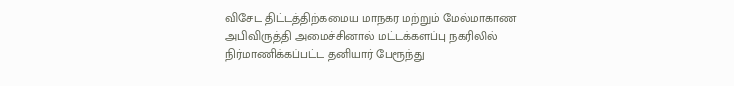விசேட திட்டத்திற்கமைய மாநகர மற்றும் மேல்மாகாண அபிவிருத்தி அமைச்சினால் மட்டக்களப்பு நகரிலில் நிர்மாணிக்கப்பட்ட தனியார் பேரூந்து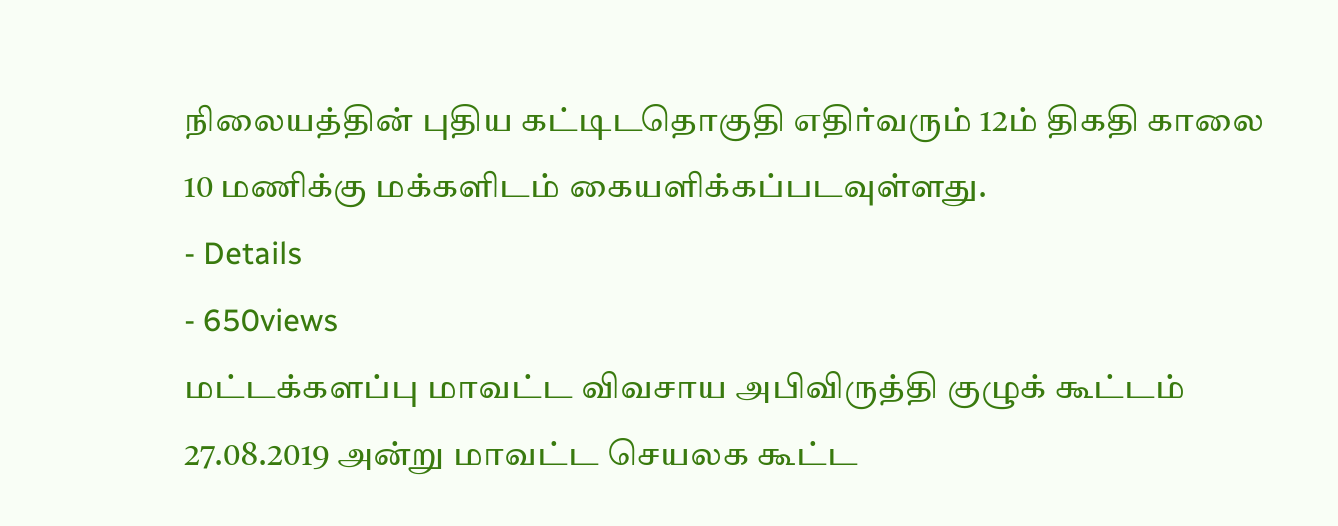நிலையத்தின் புதிய கட்டிடதொகுதி எதிர்வரும் 12ம் திகதி காலை 10 மணிக்கு மக்களிடம் கையளிக்கப்படவுள்ளது.
- Details
- 650views
மட்டக்களப்பு மாவட்ட விவசாய அபிவிருத்தி குழுக் கூட்டம் 27.08.2019 அன்று மாவட்ட செயலக கூட்ட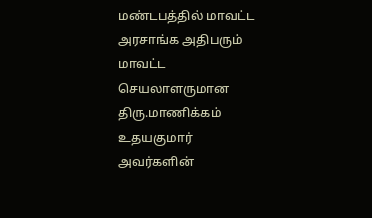மண்டபத்தில் மாவட்ட அரசாங்க அதிபரும் மாவட்ட செயலாளருமான திரு.மாணிக்கம் உதயகுமார் அவர்களின்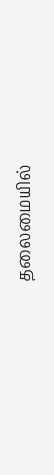தலைமையில்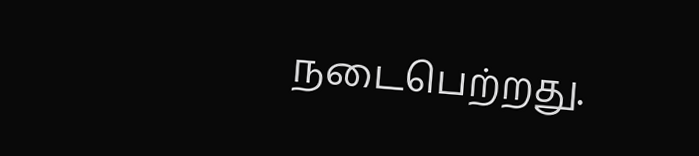நடைபெற்றது.